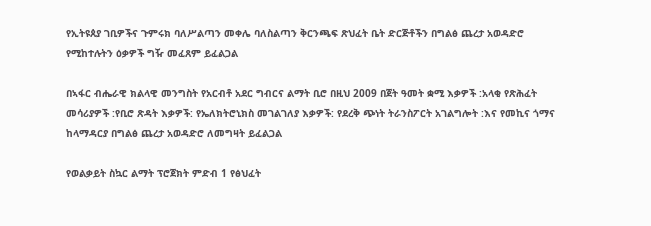የኢትዩጰያ ገቢዎችና ጉምሩክ ባለሥልጣን መቀሌ ባለስልጣን ቅርንጫፍ ጽህፈት ቤት ድርጅቶችን በግልፅ ጨረታ አወዳድሮ የሚከተሉትን ዕቃዎች ግዥ መፈጸም ይፈልጋል

በኣፋር ብሔራዊ ክልላዊ መንግስት የአርብቶ አደር ግብርና ልማት ቢሮ በዚህ 2009 በጀት ዓመት ቋሚ እቃዎች :አላቂ የጽሕፈት መሳሪያዎች :የቢሮ ጽዳት እቃዎች: የኤለክትሮኒክስ መገልገለያ እቃዎች: የደረቅ ጭነት ትራንስፖርት አገልግሎት :እና የመኪና ጎማና ከላማዳርያ በግልፅ ጨረታ አወዳድሮ ለመግዛት ይፈልጋል

የወልቃይት ስኳር ልማት ፕሮጀክት ምድብ 1 የፅህፈት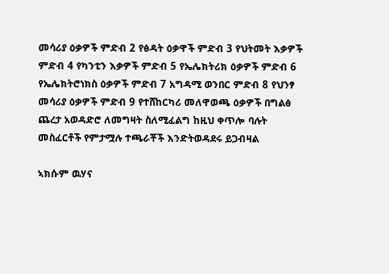መሳሪያ ዕቃዎች ምድብ 2 የፅዳት ዕቃዋች ምድብ 3 የህትመት እቃዎች ምድብ 4 የካንቲን እቃዎች ምድብ 5 የኤሌክትሪክ ዕቃዎች ምድብ 6 የኤሌክትሮነክስ ዕቃዎች ምድብ 7 አግዳሚ ወንበር ምድብ 8 የህንፃ መሳሪያ ዕቃዎች ምድብ 9 የተሸከርካሪ መለዋወጫ ዕቃዎች በግልፅ ጨረታ አወዳድሮ ለመግዛት ስለሚፈልግ ከዚህ ቀጥሎ ባሉት መስፈርቶች የምታሟሉ ተጫራቾች እንድትወዳደሩ ይጋብዛል

ኣክሱም ዉሃና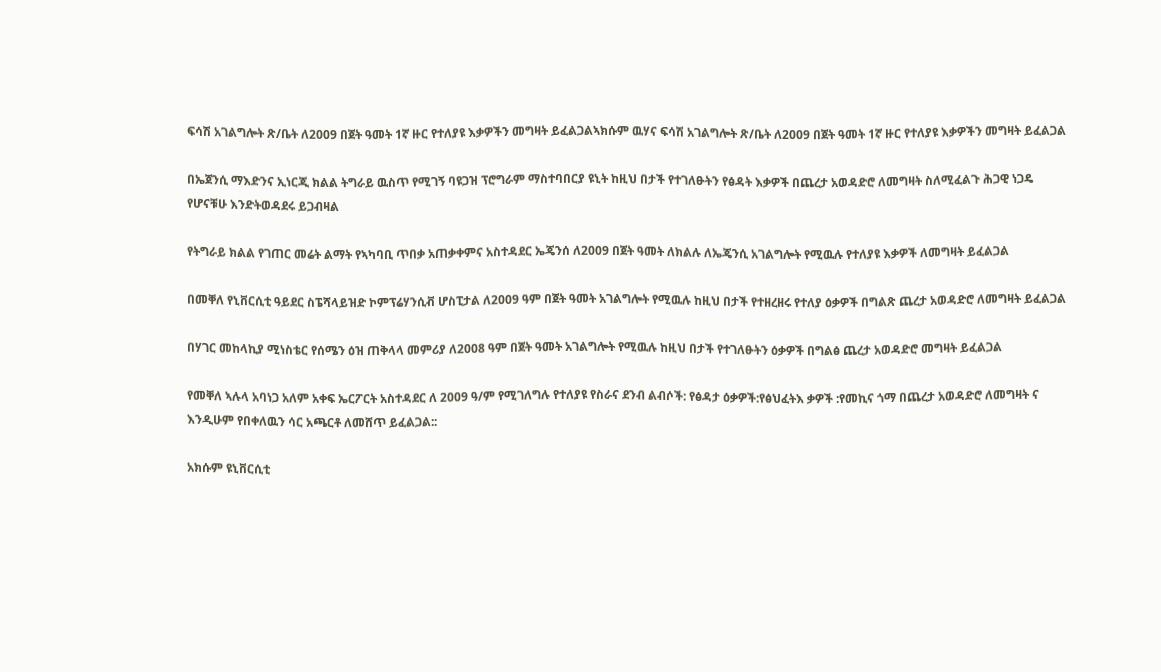ፍሳሽ አገልግሎት ጽ/ቤት ለ2009 በጀት ዓመት 1ኛ ዙር የተለያዩ እቃዎችን መግዛት ይፈልጋልኣክሱም ዉሃና ፍሳሽ አገልግሎት ጽ/ቤት ለ2009 በጀት ዓመት 1ኛ ዙር የተለያዩ እቃዎችን መግዛት ይፈልጋል

በኤጀንሲ ማእድንና ኢነርጂ ክልል ትግራይ ዉስጥ የሚገኝ ባዩጋዝ ፕሮግራም ማስተባበርያ ዩኒት ከዚህ በታች የተገለፁትን የፅዳት እቃዎች በጨረታ አወዳድሮ ለመግዛት ስለሚፈልጉ ሕጋዊ ነጋዴ የሆናቹሁ እንድትወዳደሩ ይጋብዛል

የትግራይ ክልል የገጠር መሬት ልማት የኣካባቢ ጥበቃ አጠቃቀምና አስተዳደር ኤጄንሰ ለ2009 በጀት ዓመት ለክልሉ ለኤጄንሲ አገልግሎት የሚዉሉ የተለያዩ እቃዎች ለመግዛት ይፈልጋል

በመቐለ የኒቨርሲቲ ዓይደር ስፔሻላይዝድ ኮምፕሬሃንሲቭ ሆስፒታል ለ2009 ዓም በጀት ዓመት አገልግሎት የሚዉሉ ከዚህ በታች የተዘረዘሩ የተለያ ዕቃዎች በግልጽ ጨረታ አወዳድሮ ለመግዛት ይፈልጋል

በሃገር መከላኪያ ሚነስቴር የሰሜን ዕዝ ጠቅላላ መምሪያ ለ2008 ዓም በጀት ዓመት አገልግሎት የሚዉሉ ከዚህ በታች የተገለፁትን ዕቃዎች በግልፅ ጨረታ አወዳድሮ መግዛት ይፈልጋል

የመቐለ ኣሉላ አባነጋ አለም አቀፍ ኤርፖርት አስተዳደር ለ 2009 ዓ/ም የሚገለግሉ የተለያዩ የስራና ደንብ ልብሶች: የፅዳታ ዕቃዎች:የፅህፈትእ ቃዎች :የመኪና ጎማ በጨረታ አወዳድሮ ለመግዛት ና እንዲሁም የበቀለዉን ሳር አጫርቶ ለመሸጥ ይፈልጋል::

አክሱም ዩኒቨርሲቲ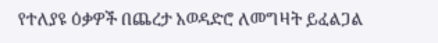የተለያዩ ዕቃዎች በጨረታ አወዳድሮ ለመግዛት ይፈልጋል